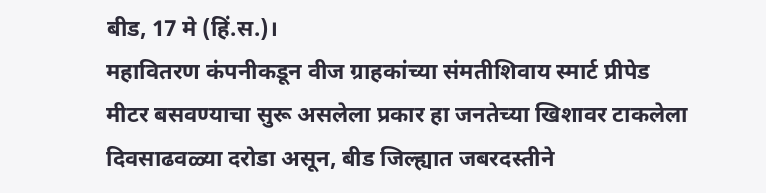बीड, 17 मे (हिं.स.)।
महावितरण कंपनीकडून वीज ग्राहकांच्या संमतीशिवाय स्मार्ट प्रीपेड मीटर बसवण्याचा सुरू असलेला प्रकार हा जनतेच्या खिशावर टाकलेला दिवसाढवळ्या दरोडा असून, बीड जिल्ह्यात जबरदस्तीने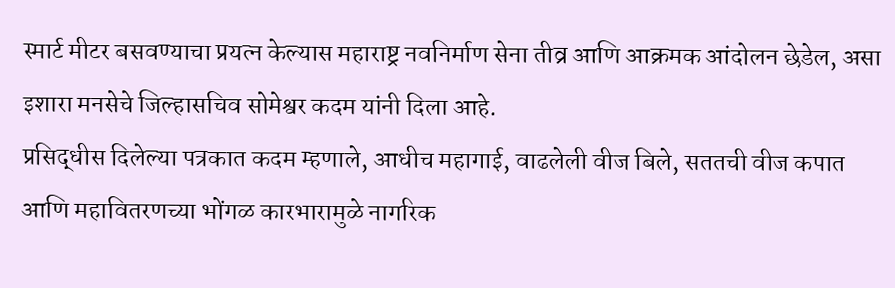स्मार्ट मीटर बसवण्याचा प्रयत्न केल्यास महाराष्ट्र नवनिर्माण सेना तीव्र आणि आक्रमक आंदोलन छेडेल, असा इशारा मनसेचे जिल्हासचिव सोमेश्वर कदम यांनी दिला आहे.
प्रसिद्धीस दिलेल्या पत्रकात कदम म्हणाले, आधीच महागाई, वाढलेली वीज बिले, सततची वीज कपात आणि महावितरणच्या भोंगळ कारभारामुळे नागरिक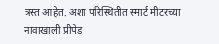त्रस्त आहेत. अशा परिस्थितीत स्मार्ट मीटरच्या नावाखाली प्रीपेड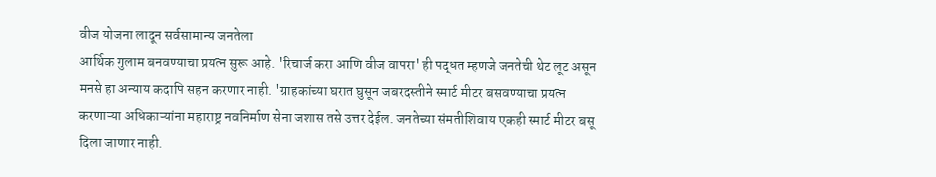वीज योजना लादून सर्वसामान्य जनतेला
आर्थिक गुलाम बनवण्याचा प्रयत्न सुरू आहे. 'रिचार्ज करा आणि वीज वापरा' ही पद्धत म्हणजे जनतेची थेट लूट असून मनसे हा अन्याय कदापि सहन करणार नाही. 'ग्राहकांच्या घरात घुसून जबरदस्तीने स्मार्ट मीटर बसवण्याचा प्रयत्न करणाऱ्या अधिकाऱ्यांना महाराष्ट्र नवनिर्माण सेना जशास तसे उत्तर देईल. जनतेच्या संमतीशिवाय एकही स्मार्ट मीटर बसू दिला जाणार नाही.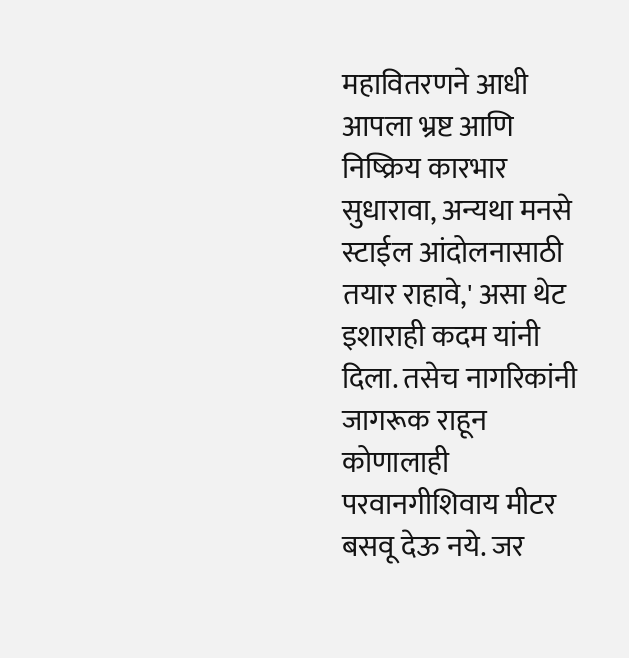महावितरणने आधी आपला भ्रष्ट आणि निष्क्रिय कारभार सुधारावा, अन्यथा मनसे स्टाईल आंदोलनासाठी तयार राहावे,' असा थेट इशाराही कदम यांनी दिला. तसेच नागरिकांनी जागरूक राहून कोणालाही परवानगीशिवाय मीटर बसवू देऊ नये. जर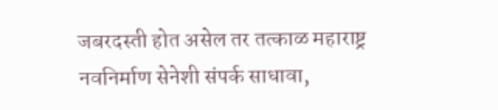जबरदस्ती होत असेल तर तत्काळ महाराष्ट्र नवनिर्माण सेनेशी संपर्क साधावा,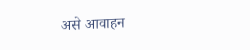असे आवाहन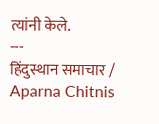त्यांनी केले.
---
हिंदुस्थान समाचार / Aparna Chitnis